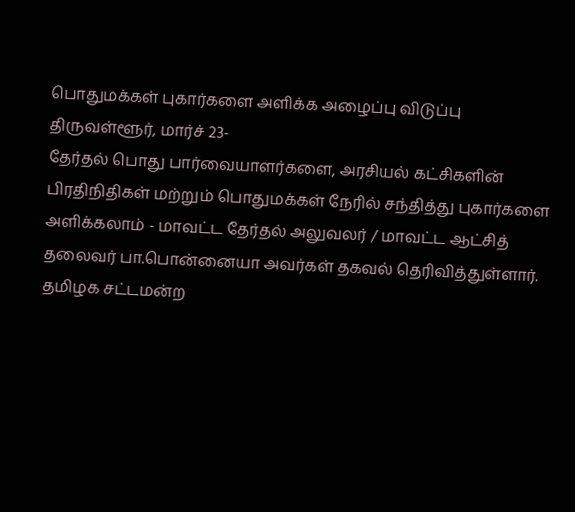பொதுமக்கள் புகார்களை அளிக்க அழைப்பு விடுப்பு
திருவள்ளூர், மார்ச் 23-
தேர்தல் பொது பார்வையாளர்களை, அரசியல் கட்சிகளின் பிரதிநிதிகள் மற்றும் பொதுமக்கள் நேரில் சந்தித்து புகார்களை அளிக்கலாம் - மாவட்ட தேர்தல் அலுவலர் / மாவட்ட ஆட்சித் தலைவர் பா.பொன்னையா அவர்கள் தகவல் தெரிவித்துள்ளார்.
தமிழக சட்டமன்ற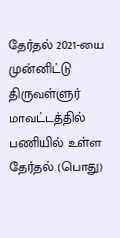தேர்தல் 2021-யை முன்னிட்டு திருவள்ளுர் மாவட்டத்தில் பணியில் உள்ள தேர்தல் (பொது)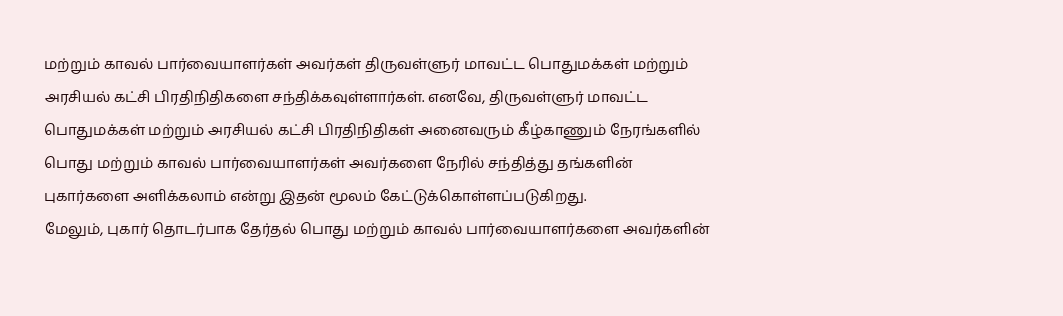மற்றும் காவல் பார்வையாளர்கள் அவர்கள் திருவள்ளுர் மாவட்ட பொதுமக்கள் மற்றும் அரசியல் கட்சி பிரதிநிதிகளை சந்திக்கவுள்ளார்கள். எனவே, திருவள்ளுர் மாவட்ட பொதுமக்கள் மற்றும் அரசியல் கட்சி பிரதிநிதிகள் அனைவரும் கீழ்காணும் நேரங்களில் பொது மற்றும் காவல் பார்வையாளர்கள் அவர்களை நேரில் சந்தித்து தங்களின் புகார்களை அளிக்கலாம் என்று இதன் மூலம் கேட்டுக்கொள்ளப்படுகிறது.
மேலும், புகார் தொடர்பாக தேர்தல் பொது மற்றும் காவல் பார்வையாளர்களை அவர்களின்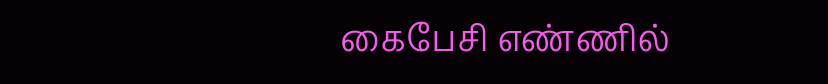கைபேசி எண்ணில்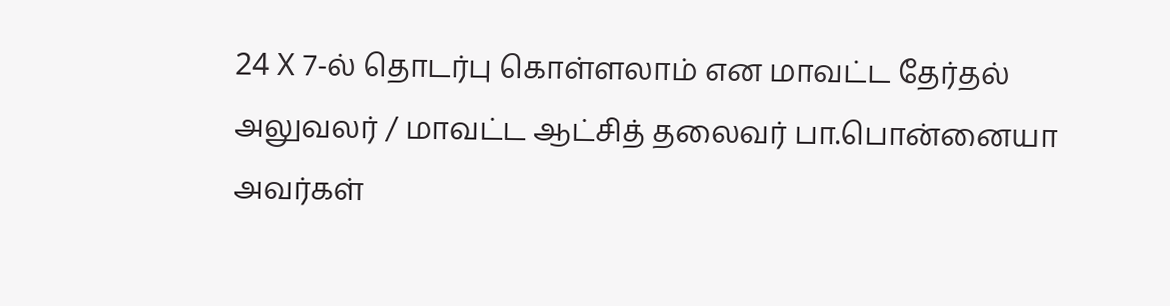24 X 7-ல் தொடர்பு கொள்ளலாம் என மாவட்ட தேர்தல் அலுவலர் / மாவட்ட ஆட்சித் தலைவர் பா.பொன்னையா அவர்கள்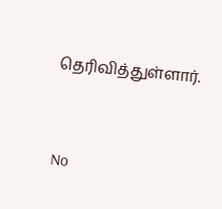தெரிவித்துள்ளார்.


No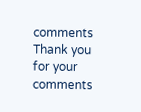comments
Thank you for your comments